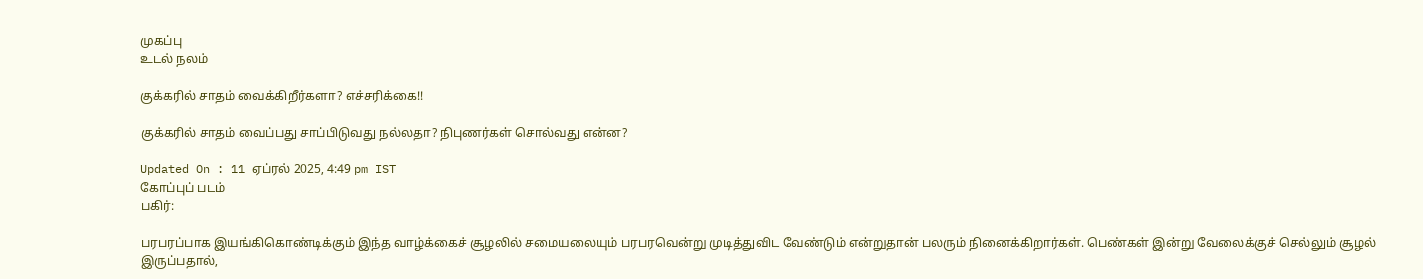முகப்பு
உடல் நலம்

குக்கரில் சாதம் வைக்கிறீர்களா? எச்சரிக்கை!!

குக்கரில் சாதம் வைப்பது சாப்பிடுவது நல்லதா? நிபுணர்கள் சொல்வது என்ன?

Updated On : 11 ஏப்ரல் 2025, 4:49 pm IST
கோப்புப் படம்
பகிர்:

பரபரப்பாக இயங்கிகொண்டிக்கும் இந்த வாழ்க்கைச் சூழலில் சமையலையும் பரபரவென்று முடித்துவிட வேண்டும் என்றுதான் பலரும் நினைக்கிறார்கள். பெண்கள் இன்று வேலைக்குச் செல்லும் சூழல் இருப்பதால்,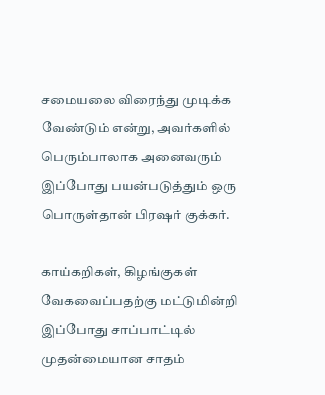சமையலை விரைந்து முடிக்க வேண்டும் என்று, அவர்களில் பெரும்பாலாக அனைவரும் இப்போது பயன்படுத்தும் ஒரு பொருள்தான் பிரஷர் குக்கர்.

காய்கறிகள், கிழங்குகள் வேகவைப்பதற்கு மட்டுமின்றி இப்போது சாப்பாட்டில் முதன்மையான சாதம்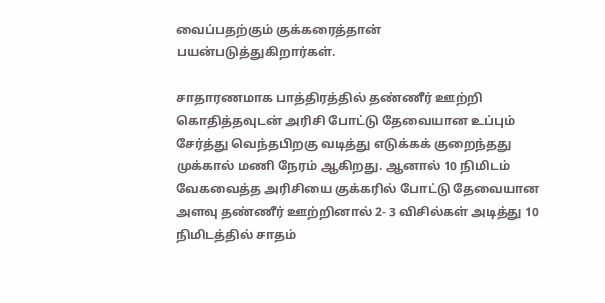வைப்பதற்கும் குக்கரைத்தான் பயன்படுத்துகிறார்கள்.

சாதாரணமாக பாத்திரத்தில் தண்ணீர் ஊற்றி கொதித்தவுடன் அரிசி போட்டு தேவையான உப்பும் சேர்த்து வெந்தபிறகு வடித்து எடுக்கக் குறைந்தது முக்கால் மணி நேரம் ஆகிறது. ஆனால் 10 நிமிடம் வேகவைத்த அரிசியை குக்கரில் போட்டு தேவையான அளவு தண்ணீர் ஊற்றினால் 2- 3 விசில்கள் அடித்து 10 நிமிடத்தில் சாதம்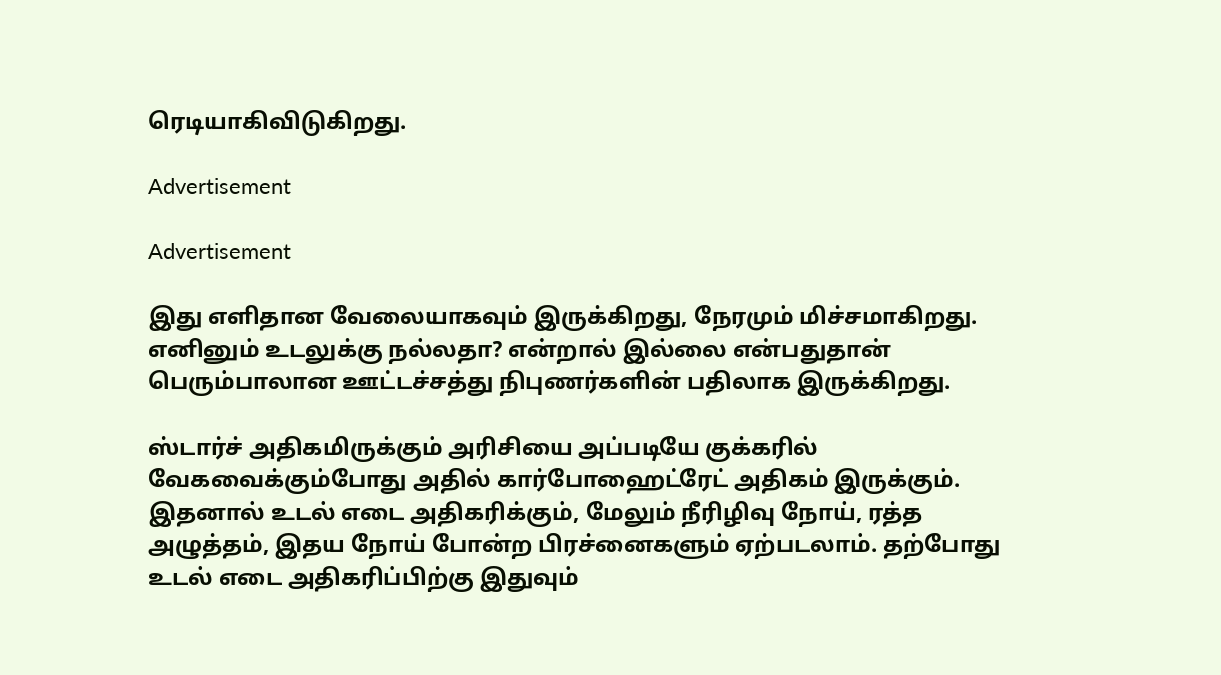ரெடியாகிவிடுகிறது.

Advertisement

Advertisement

இது எளிதான வேலையாகவும் இருக்கிறது, நேரமும் மிச்சமாகிறது. எனினும் உடலுக்கு நல்லதா? என்றால் இல்லை என்பதுதான் பெரும்பாலான ஊட்டச்சத்து நிபுணர்களின் பதிலாக இருக்கிறது.

ஸ்டார்ச் அதிகமிருக்கும் அரிசியை அப்படியே குக்கரில் வேகவைக்கும்போது அதில் கார்போஹைட்ரேட் அதிகம் இருக்கும். இதனால் உடல் எடை அதிகரிக்கும், மேலும் நீரிழிவு நோய், ரத்த அழுத்தம், இதய நோய் போன்ற பிரச்னைகளும் ஏற்படலாம். தற்போது உடல் எடை அதிகரிப்பிற்கு இதுவும்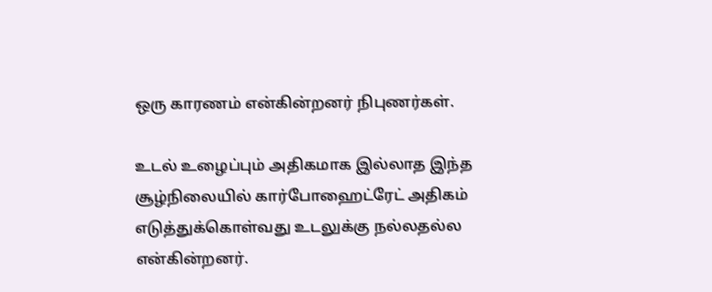ஒரு காரணம் என்கின்றனர் நிபுணர்கள்.

உடல் உழைப்பும் அதிகமாக இல்லாத இந்த சூழ்நிலையில் கார்போஹைட்ரேட் அதிகம் எடுத்துக்கொள்வது உடலுக்கு நல்லதல்ல என்கின்றனர்.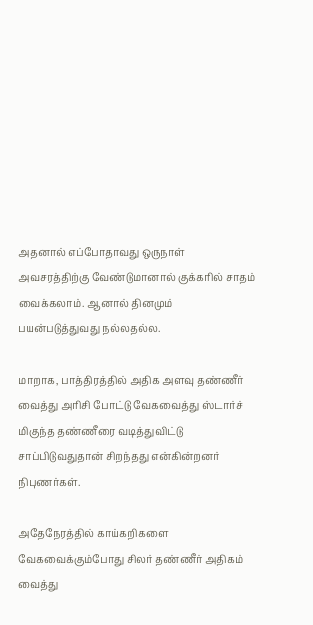அதனால் எப்போதாவது ஒருநாள் அவசரத்திற்கு வேண்டுமானால் குக்கரில் சாதம் வைக்கலாம். ஆனால் தினமும் பயன்படுத்துவது நல்லதல்ல.

மாறாக, பாத்திரத்தில் அதிக அளவு தண்ணீர் வைத்து அரிசி போட்டு வேகவைத்து ஸ்டார்ச் மிகுந்த தண்ணீரை வடித்துவிட்டு சாப்பிடுவதுதான் சிறந்தது என்கின்றனர் நிபுணர்கள்.

அதேநேரத்தில் காய்கறிகளை வேகவைக்கும்போது சிலர் தண்ணீர் அதிகம் வைத்து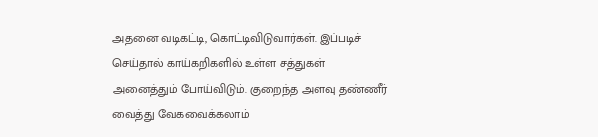அதனை வடிகட்டி, கொட்டிவிடுவார்கள். இப்படிச் செய்தால் காய்கறிகளில் உள்ள சத்துகள் அனைத்தும் போய்விடும். குறைந்த அளவு தண்ணீர் வைத்து வேகவைக்கலாம்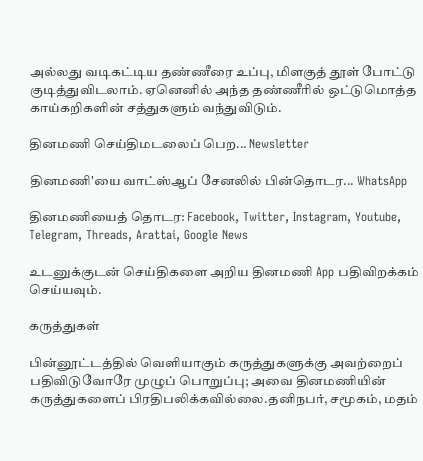அல்லது வடிகட்டிய தண்ணீரை உப்பு, மிளகுத் தூள் போட்டு குடித்துவிடலாம். ஏனெனில் அந்த தண்ணீரில் ஒட்டுமொத்த காய்கறிகளின் சத்துகளும் வந்துவிடும்.

தினமணி செய்திமடலைப் பெற... Newsletter

தினமணி'யை வாட்ஸ்ஆப் சேனலில் பின்தொடர... WhatsApp

தினமணியைத் தொடர: Facebook, Twitter, Instagram, Youtube, Telegram, Threads, Arattai, Google News

உடனுக்குடன் செய்திகளை அறிய தினமணி App பதிவிறக்கம் செய்யவும்.

கருத்துகள்

பின்னூட்டத்தில் வெளியாகும் கருத்துகளுக்கு அவற்றைப் பதிவிடுவோரே முழுப் பொறுப்பு; அவை தினமணியின் கருத்துகளைப் பிரதிபலிக்கவில்லை.தனிநபர், சமூகம், மதம்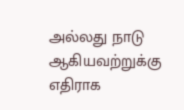அல்லது நாடு ஆகியவற்றுக்கு எதிராக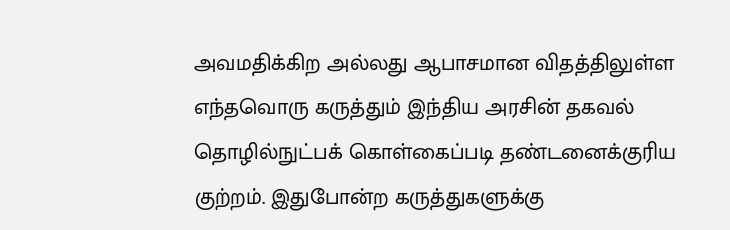அவமதிக்கிற அல்லது ஆபாசமான விதத்திலுள்ள எந்தவொரு கருத்தும் இந்திய அரசின் தகவல் தொழில்நுட்பக் கொள்கைப்படி தண்டனைக்குரிய குற்றம். இதுபோன்ற கருத்துகளுக்கு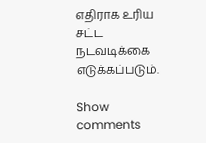எதிராக உரிய சட்ட நடவடிக்கை எடுக்கப்படும்.

Show comments